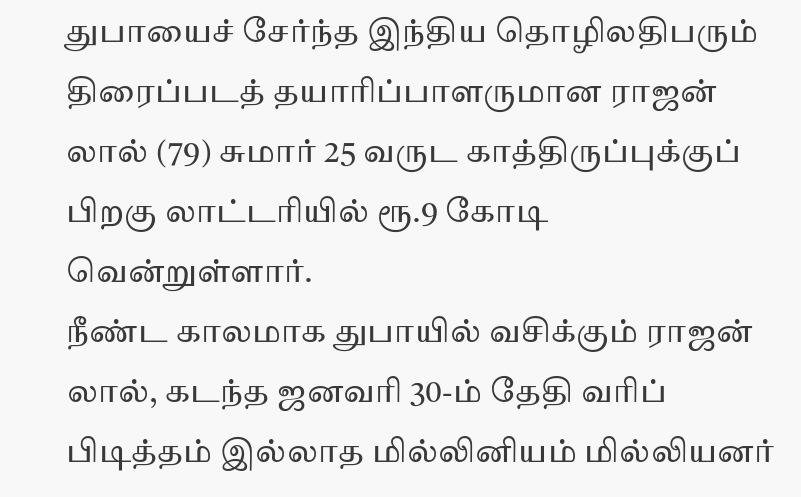துபாயைச் சேர்ந்த இந்திய தொழிலதிபரும் திரைப்படத் தயாரிப்பாளருமான ராஜன் லால் (79) சுமார் 25 வருட காத்திருப்புக்குப் பிறகு லாட்டரியில் ரூ.9 கோடி வென்றுள்ளார்.
நீண்ட காலமாக துபாயில் வசிக்கும் ராஜன் லால், கடந்த ஜனவரி 30-ம் தேதி வரிப் பிடித்தம் இல்லாத மில்லினியம் மில்லியனர்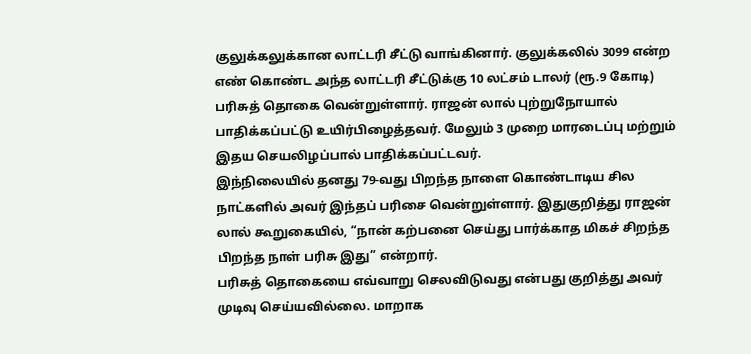குலுக்கலுக்கான லாட்டரி சீட்டு வாங்கினார். குலுக்கலில் 3099 என்ற எண் கொண்ட அந்த லாட்டரி சீட்டுக்கு 10 லட்சம் டாலர் (ரூ.9 கோடி) பரிசுத் தொகை வென்றுள்ளார். ராஜன் லால் புற்றுநோயால் பாதிக்கப்பட்டு உயிர்பிழைத்தவர். மேலும் 3 முறை மாரடைப்பு மற்றும் இதய செயலிழப்பால் பாதிக்கப்பட்டவர்.
இந்நிலையில் தனது 79-வது பிறந்த நாளை கொண்டாடிய சில நாட்களில் அவர் இந்தப் பரிசை வென்றுள்ளார். இதுகுறித்து ராஜன் லால் கூறுகையில், “நான் கற்பனை செய்து பார்க்காத மிகச் சிறந்த பிறந்த நாள் பரிசு இது” என்றார்.
பரிசுத் தொகையை எவ்வாறு செலவிடுவது என்பது குறித்து அவர் முடிவு செய்யவில்லை. மாறாக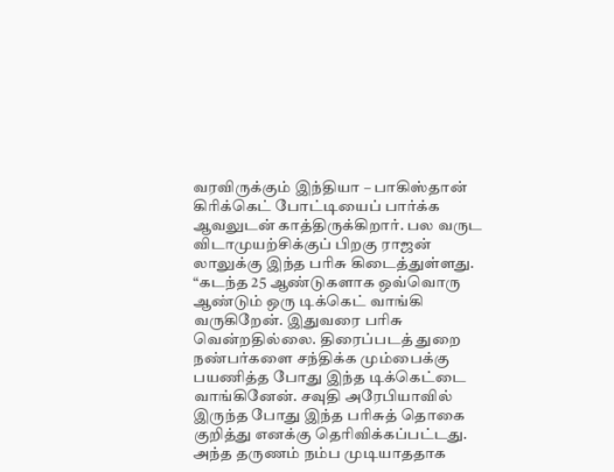வரவிருக்கும் இந்தியா – பாகிஸ்தான் கிரிக்கெட் போட்டியைப் பார்க்க ஆவலுடன் காத்திருக்கிறார். பல வருட விடாமுயற்சிக்குப் பிறகு ராஜன் லாலுக்கு இந்த பரிசு கிடைத்துள்ளது.
“கடந்த 25 ஆண்டுகளாக ஒவ்வொரு ஆண்டும் ஒரு டிக்கெட் வாங்கி வருகிறேன். இதுவரை பரிசு வென்றதில்லை. திரைப்படத் துறை நண்பர்களை சந்திக்க மும்பைக்கு பயணித்த போது இந்த டிக்கெட்டை வாங்கினேன். சவுதி அரேபியாவில் இருந்த போது இந்த பரிசுத் தொகை குறித்து எனக்கு தெரிவிக்கப்பட்டது. அந்த தருணம் நம்ப முடியாததாக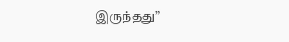இருந்தது”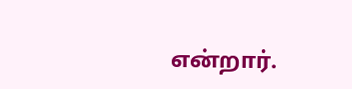என்றார்.